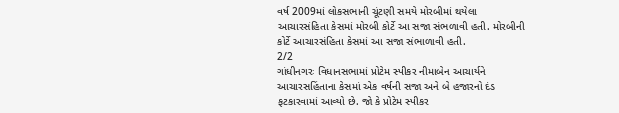વર્ષ 2009માં લોકસભાની ચૂંટણી સમયે મોરબીમાં થયેલા આચારસંહિતા કેસમાં મોરબી કોર્ટે આ સજા સંભળાવી હતી. મોરબીની કોર્ટે આચારસંહિતા કેસમાં આ સજા સંભાળાવી હતી.
2/2
ગાંધીનગરઃ વિધાનસભામાં પ્રોટેમ સ્પીકર નીમાબેન આચાર્યને આચારસહિંતાના કેસમાં એક વર્ષની સજા અને બે હજારનો દંડ ફટકારવામાં આવ્યો છે. જો કે પ્રોટેમ સ્પીકર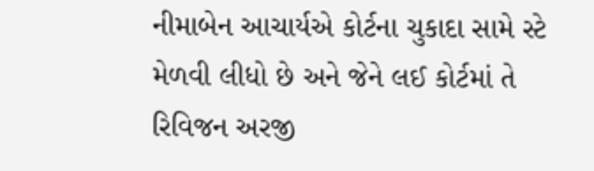નીમાબેન આચાર્યએ કોર્ટના ચુકાદા સામે સ્ટે મેળવી લીધો છે અને જેને લઈ કોર્ટમાં તે રિવિજન અરજી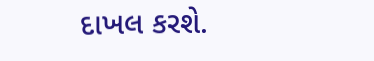દાખલ કરશે.